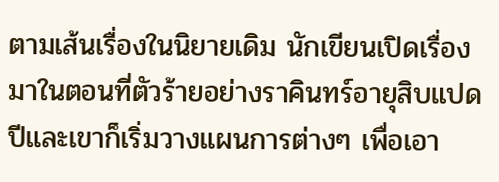ตามเส้นเรื่องในนิยายเดิม นักเขียนเปิดเรื่องมาในตอนที่ตัวร้ายอย่างราคินทร์อายุสิบแปดปีและเขาก็เริ่มวางแผนการต่างๆ เพื่อเอา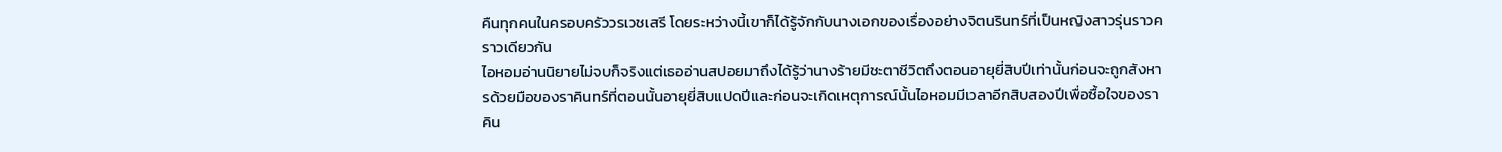คืนทุกคนในครอบครัววรเวชเสรี โดยระหว่างนี้เขาก็ได้รู้จักกับนางเอกของเรื่องอย่างจิตนรินทร์ที่เป็นหญิงสาวรุ่นราวคราวเดียวกัน
ไอหอมอ่านนิยายไม่จบก็จริงแต่เธออ่านสปอยมาถึงได้รู้ว่านางร้ายมีชะตาชีวิตถึงตอนอายุยี่สิบปีเท่านั้นก่อนจะถูกสังหารด้วยมือของราคินทร์ที่ตอนนั้นอายุยี่สิบแปดปีและก่อนจะเกิดเหตุการณ์นั้นไอหอมมีเวลาอีกสิบสองปีเพื่อซื้อใจของราคิน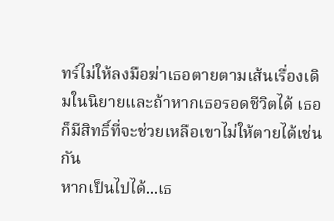ทร์ไม่ให้ลงมือฆ่าเธอตายตามเส้นเรื่องเดิมในนิยายและถ้าหากเธอรอดชีวิตได้ เธอก็มีสิทธิ์ที่จะช่วยเหลือเขาไม่ให้ตายได้เช่นกัน
หากเป็นไปได้...เธ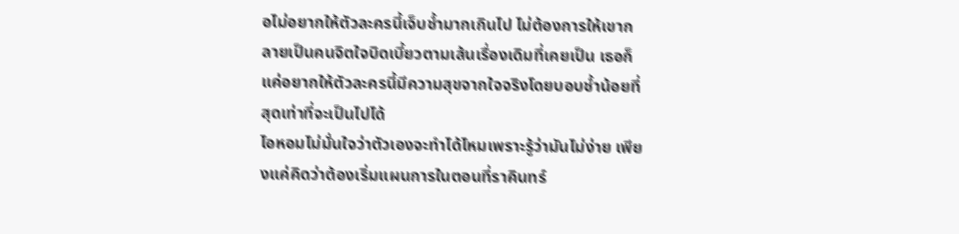อไม่อยากให้ตัวละครนี้เจ็บช้ำมากเกินไป ไม่ต้องการให้เขากลายเป็นคนจิตใจบิดเบี้ยวตามเส้นเรื่องเดิมที่เคยเป็น เธอก็แค่อยากให้ตัวละครนี้มีความสุขจากใจจริงโดยบอบช้ำน้อยที่สุดเท่าที่จะเป็นไปได้
ไอหอมไม่มั่นใจว่าตัวเองจะทำได้ไหมเพราะรู้ว่ามันไม่ง่าย เพียงแค่คิดว่าต้องเริ่มแผนการในตอนที่ราคินทร์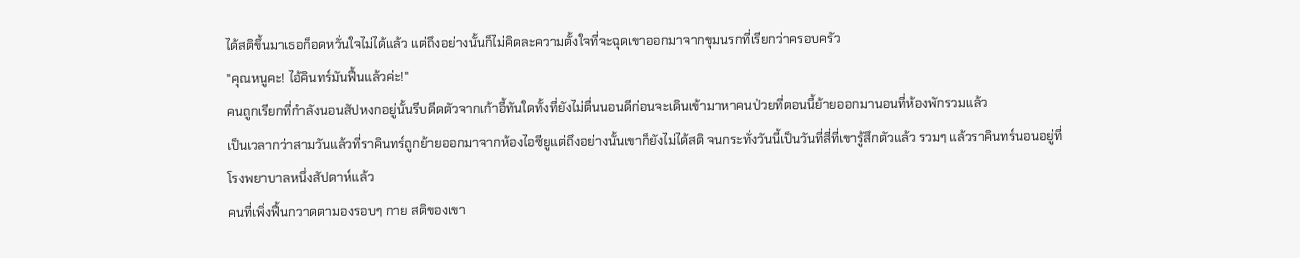ได้สติขึ้นมาเธอก็อดหวั่นใจไม่ได้แล้ว แต่ถึงอย่างนั้นก็ไม่คิดละความตั้งใจที่จะฉุดเขาออกมาจากขุมนรกที่เรียกว่าครอบครัว
"คุณหนูคะ! ไอ้คินทร์มันฟื้นแล้วค่ะ!"
คนถูกเรียกที่กำลังนอนสัปหงกอยู่นั้นรีบดีดตัวจากเก้าอี้ทันใดทั้งที่ยังไม่ตื่นนอนดีก่อนจะเดินเข้ามาหาคนป่วยที่ตอนนี้ย้ายออกมานอนที่ห้องพักรวมแล้ว
เป็นเวลากว่าสามวันแล้วที่ราคินทร์ถูกย้ายออกมาจากห้องไอซียูแต่ถึงอย่างนั้นเขาก็ยังไม่ได้สติ จนกระทั่งวันนี้เป็นวันที่สี่ที่เขารู้สึกตัวแล้ว รวมๆ แล้วราคินทร์นอนอยู่ที่โรงพยาบาลหนึ่งสัปดาห์แล้ว
คนที่เพิ่งฟื้นกวาดตามองรอบๆ กาย สติของเขา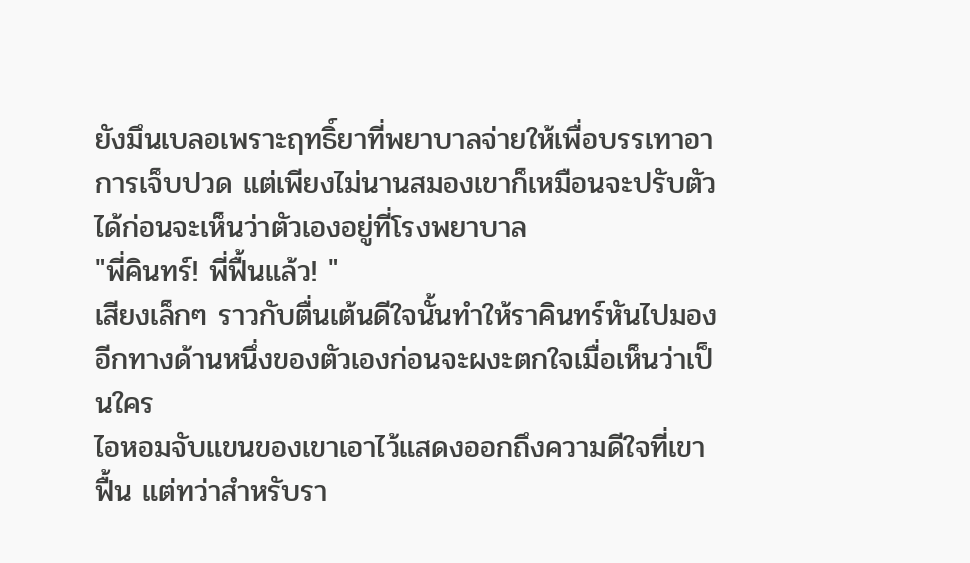ยังมึนเบลอเพราะฤทธิ์ยาที่พยาบาลจ่ายให้เพื่อบรรเทาอาการเจ็บปวด แต่เพียงไม่นานสมองเขาก็เหมือนจะปรับตัวได้ก่อนจะเห็นว่าตัวเองอยู่ที่โรงพยาบาล
"พี่คินทร์! พี่ฟื้นแล้ว! "
เสียงเล็กๆ ราวกับตื่นเต้นดีใจนั้นทำให้ราคินทร์หันไปมองอีกทางด้านหนึ่งของตัวเองก่อนจะผงะตกใจเมื่อเห็นว่าเป็นใคร
ไอหอมจับแขนของเขาเอาไว้แสดงออกถึงความดีใจที่เขาฟื้น แต่ทว่าสำหรับรา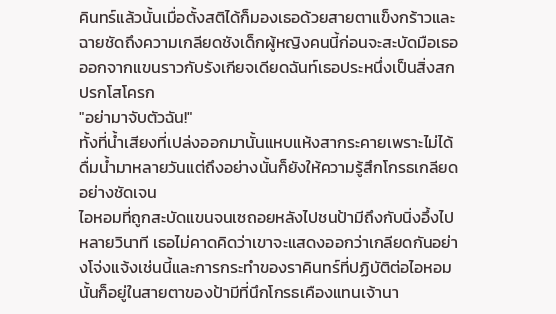คินทร์แล้วนั้นเมื่อตั้งสติได้ก็มองเธอด้วยสายตาแข็งกร้าวและฉายชัดถึงความเกลียดชังเด็กผู้หญิงคนนี้ก่อนจะสะบัดมือเธอออกจากแขนราวกับรังเกียจเดียดฉันท์เธอประหนึ่งเป็นสิ่งสกปรกโสโครก
"อย่ามาจับตัวฉัน!"
ทั้งที่น้ำเสียงที่เปล่งออกมานั้นแหบแห้งสากระคายเพราะไม่ได้ดื่มน้ำมาหลายวันแต่ถึงอย่างนั้นก็ยังให้ความรู้สึกโกรธเกลียดอย่างชัดเจน
ไอหอมที่ถูกสะบัดแขนจนเซถอยหลังไปชนป้ามีถึงกับนิ่งอึ้งไปหลายวินาที เธอไม่คาดคิดว่าเขาจะแสดงออกว่าเกลียดกันอย่างโจ่งแจ้งเช่นนี้และการกระทำของราคินทร์ที่ปฏิบัติต่อไอหอมนั้นก็อยู่ในสายตาของป้ามีที่นึกโกรธเคืองแทนเจ้านา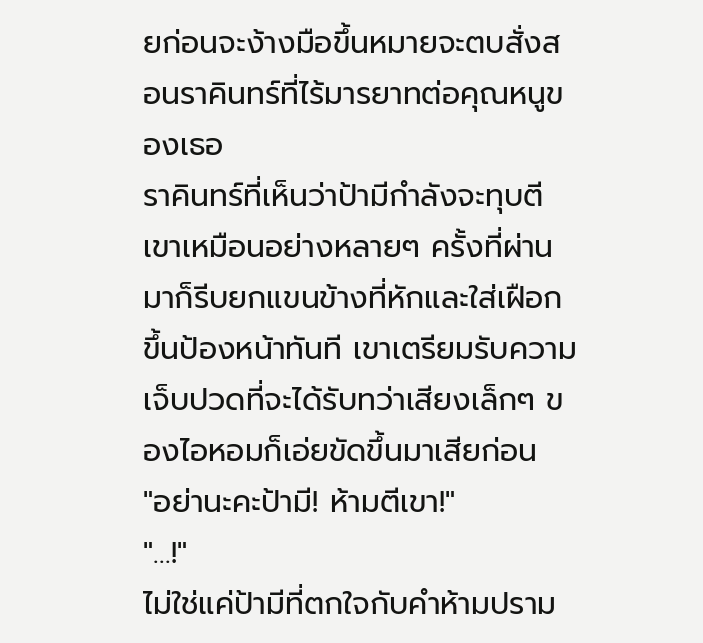ยก่อนจะง้างมือขึ้นหมายจะตบสั่งสอนราคินทร์ที่ไร้มารยาทต่อคุณหนูของเธอ
ราคินทร์ที่เห็นว่าป้ามีกำลังจะทุบตีเขาเหมือนอย่างหลายๆ ครั้งที่ผ่านมาก็รีบยกแขนข้างที่หักและใส่เฝือกขึ้นป้องหน้าทันที เขาเตรียมรับความเจ็บปวดที่จะได้รับทว่าเสียงเล็กๆ ของไอหอมก็เอ่ยขัดขึ้นมาเสียก่อน
"อย่านะคะป้ามี! ห้ามตีเขา!"
"…!"
ไม่ใช่แค่ป้ามีที่ตกใจกับคำห้ามปราม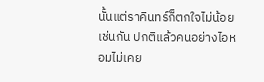นั้นแต่ราคินทร์ก็ตกใจไม่น้อยเช่นกัน ปกติแล้วคนอย่างไอหอมไม่เคย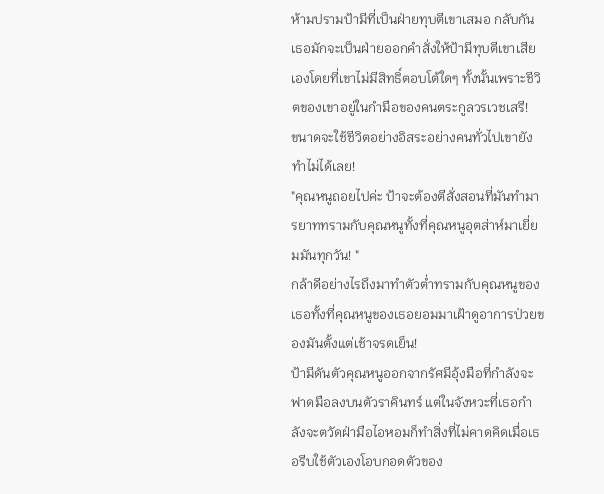ห้ามปรามป้ามีที่เป็นฝ่ายทุบตีเขาเสมอ กลับกันเธอมักจะเป็นฝ่ายออกคำสั่งให้ป้ามีทุบตีเขาเสียเองโดยที่เขาไม่มีสิทธิ์ตอบโต้ใดๆ ทั้งนั้นเพราะชีวิตของเขาอยู่ในกำมือของคนตระกูลวรเวชเสรี!
ขนาดจะใช้ชีวิตอย่างอิสระอย่างคนทั่วไปเขายังทำไม่ได้เลย!
"คุณหนูถอยไปค่ะ ป้าจะต้องตีสั่งสอนที่มันทำมารยาททรามกับคุณหนูทั้งที่คุณหนูอุตส่าห์มาเยี่ยมมันทุกวัน! "
กล้าดีอย่างไรถึงมาทำตัวต่ำทรามกับคุณหนูของเธอทั้งที่คุณหนูของเธอยอมมาเฝ้าดูอาการป่วยของมันตั้งแต่เช้าจรดเย็น!
ป้ามีดันตัวคุณหนูออกจากรัศมีอุ้งมือที่กำลังจะฟาดมือลงบนตัวราคินทร์ แต่ในจังหวะที่เธอกำลังจะตวัดฝ่ามือไอหอมก็ทำสิ่งที่ไม่คาดคิดเมื่อเธอรีบใช้ตัวเองโอบกอดตัวของ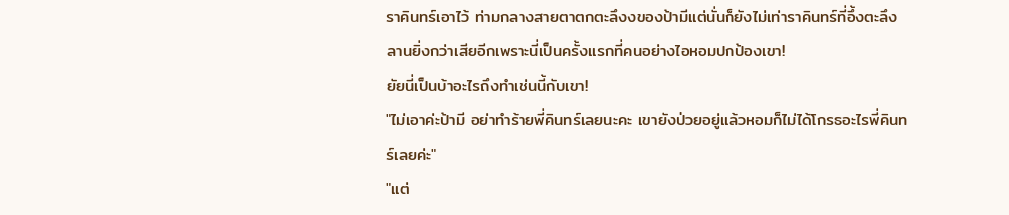ราคินทร์เอาไว้ ท่ามกลางสายตาตกตะลึงงของป้ามีแต่นั่นก็ยังไม่เท่าราคินทร์ที่อึ้งตะลึงลานยิ่งกว่าเสียอีกเพราะนี่เป็นครั้งแรกที่คนอย่างไอหอมปกป้องเขา!
ยัยนี่เป็นบ้าอะไรถึงทำเช่นนี้กับเขา!
"ไม่เอาค่ะป้ามี อย่าทำร้ายพี่คินทร์เลยนะคะ เขายังป่วยอยู่แล้วหอมก็ไม่ได้โกรธอะไรพี่คินทร์เลยค่ะ"
"แต่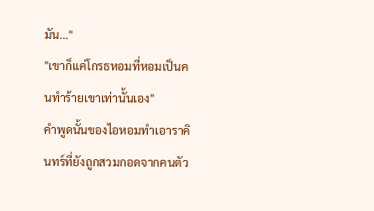มัน…"
"เขาก็แค่โกรธหอมที่หอมเป็นคนทำร้ายเขาเท่านั้นเอง"
คำพูดนั้นของไอหอมทำเอาราคินทร์ที่ยังถูกสวมกอดจากคนตัว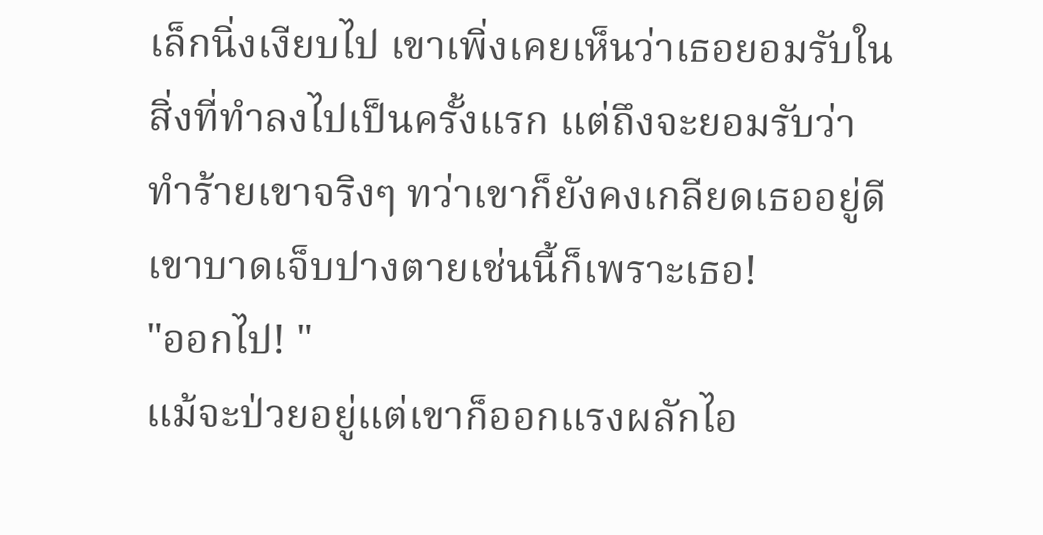เล็กนิ่งเงียบไป เขาเพิ่งเคยเห็นว่าเธอยอมรับในสิ่งที่ทำลงไปเป็นครั้งแรก แต่ถึงจะยอมรับว่าทำร้ายเขาจริงๆ ทว่าเขาก็ยังคงเกลียดเธออยู่ดี
เขาบาดเจ็บปางตายเช่นนี้ก็เพราะเธอ!
"ออกไป! "
แม้จะป่วยอยู่แต่เขาก็ออกแรงผลักไอ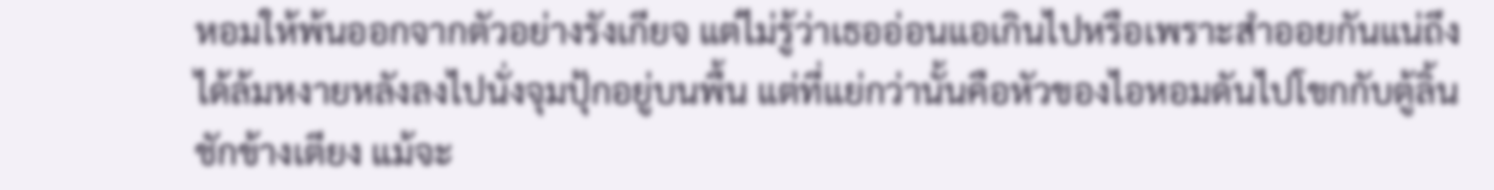หอมให้พ้นออกจากตัวอย่างรังเกียจ แต่ไม่รู้ว่าเธออ่อนแอเกินไปหรือเพราะสำออยกันแน่ถึงได้ล้มหงายหลังลงไปนั่งจุมปุ้กอยู่บนพื้น แต่ที่แย่กว่านั้นคือหัวของไอหอมดันไปโขกกับตู้ลิ้นชักข้างเตียง แม้จะ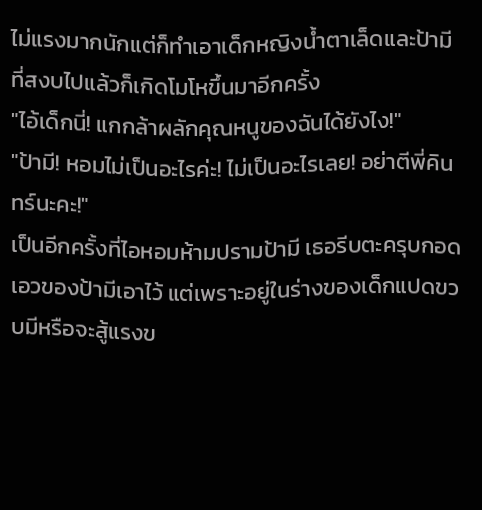ไม่แรงมากนักแต่ก็ทำเอาเด็กหญิงน้ำตาเล็ดและป้ามีที่สงบไปแล้วก็เกิดโมโหขึ้นมาอีกครั้ง
"ไอ้เด็กนี่! แกกล้าผลักคุณหนูของฉันได้ยังไง!"
"ป้ามี! หอมไม่เป็นอะไรค่ะ! ไม่เป็นอะไรเลย! อย่าตีพี่คินทร์นะคะ!"
เป็นอีกครั้งที่ไอหอมห้ามปรามป้ามี เธอรีบตะครุบกอดเอวของป้ามีเอาไว้ แต่เพราะอยู่ในร่างของเด็กแปดขวบมีหรือจะสู้แรงข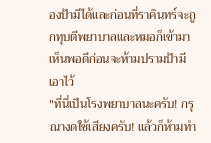องป้ามีได้และก่อนที่ราคินทร์จะถูกทุบตีพยาบาลและหมอก็เข้ามาเห็นพอดีก่อนจะห้ามปรามป้ามีเอาไว้
"ที่นี่เป็นโรงพยาบาลนะครับ! กรุณางดใช้เสียงครับ! แล้วก็ห้ามทำ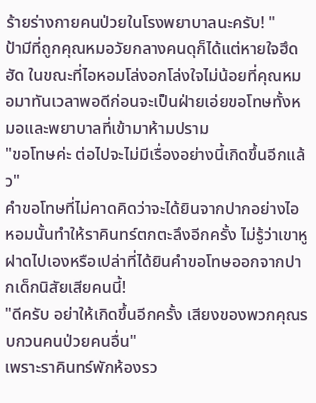ร้ายร่างกายคนป่วยในโรงพยาบาลนะครับ! "
ป้ามีที่ถูกคุณหมอวัยกลางคนดุก็ได้แต่หายใจฮึดฮัด ในขณะที่ไอหอมโล่งอกโล่งใจไม่น้อยที่คุณหมอมาทันเวลาพอดีก่อนจะเป็นฝ่ายเอ่ยขอโทษทั้งหมอและพยาบาลที่เข้ามาห้ามปราม
"ขอโทษค่ะ ต่อไปจะไม่มีเรื่องอย่างนี้เกิดขึ้นอีกแล้ว"
คำขอโทษที่ไม่คาดคิดว่าจะได้ยินจากปากอย่างไอหอมนั้นทำให้ราคินทร์ตกตะลึงอีกครั้ง ไม่รู้ว่าเขาหูฝาดไปเองหรือเปล่าที่ได้ยินคำขอโทษออกจากปากเด็กนิสัยเสียคนนี้!
"ดีครับ อย่าให้เกิดขึ้นอีกครั้ง เสียงของพวกคุณรบกวนคนป่วยคนอื่น"
เพราะราคินทร์พักห้องรว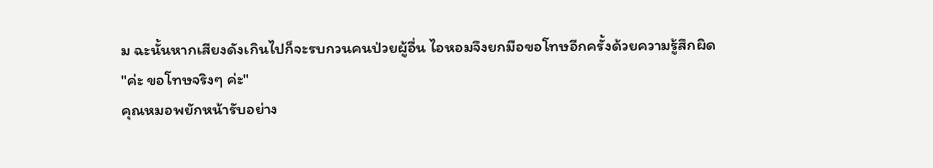ม ฉะนั้นหากเสียงดังเกินไปก็จะรบกวนคนป่วยผู้อื่น ไอหอมจึงยกมือขอโทษอีกครั้งด้วยความรู้สึกผิด
"ค่ะ ขอโทษจริงๆ ค่ะ"
คุณหมอพยักหน้ารับอย่าง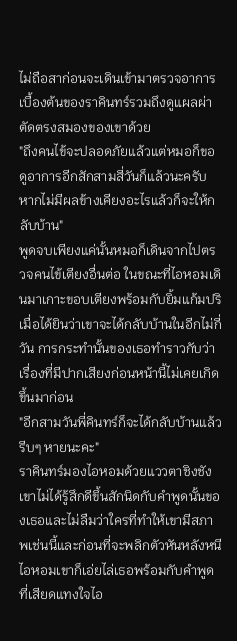ไม่ถือสาก่อนจะเดินเข้ามาตรวจอาการเบื้องต้นของราคินทร์รวมถึงดูแผลผ่าตัดตรงสมองของเขาด้วย
"ถึงคนไข้จะปลอดภัยแล้วแต่หมอก็ขอดูอาการอีกสักสามสี่วันก็แล้วนะครับ หากไม่มีผลข้างเคียงอะไรแล้วก็จะให้กลับบ้าน"
พูดจบเพียงแค่นั้นหมอก็เดินจากไปตรวจคนไข้เตียงอื่นต่อ ในขณะที่ไอหอมเดินมาเกาะขอบเตียงพร้อมกับยิ้มแก้มปริเมื่อได้ยินว่าเขาจะได้กลับบ้านในอีกไม่กี่วัน การกระทำนั้นของเธอทำราวกับว่าเรื่องที่มีปากเสียงก่อนหน้านี้ไม่เคยเกิดขึ้นมาก่อน
"อีกสามวันพี่คินทร์ก็จะได้กลับบ้านแล้ว รีบๆ หายนะคะ"
ราคินทร์มองไอหอมด้วยแววตาชิงชัง เขาไม่ได้รู้สึกดีขึ้นสักนิดกับคำพูดนั้นของเธอและไม่ลืมว่าใครที่ทำให้เขามีสภาพเช่นนี้และก่อนที่จะพลิกตัวหันหลังหนีไอหอมเขาก็เอ่ยไล่เธอพร้อมกับคำพูดที่เสียดแทงใจไอ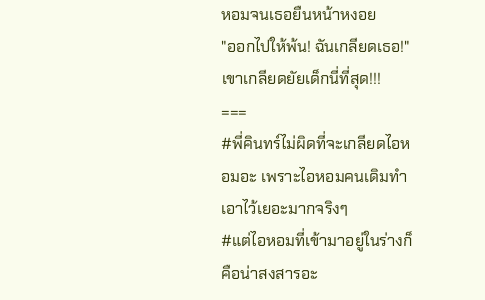หอมจนเธอยืนหน้าหงอย
"ออกไปให้พ้น! ฉันเกลียดเธอ!"
เขาเกลียดยัยเด็กนี่ที่สุด!!!
===
#พี่คินทร์ไม่ผิดที่จะเกลียดไอหอมอะ เพราะไอหอมคนเดิมทำเอาไว้เยอะมากจริงๆ
#แต่ไอหอมที่เข้ามาอยู่ในร่างก็คือน่าสงสารอะ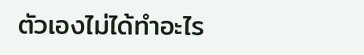ตัวเองไม่ได้ทำอะไร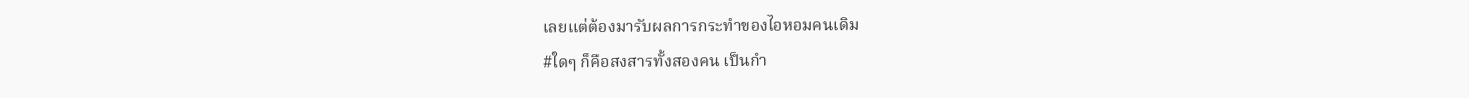เลยแต่ต้องมารับผลการกระทำของไอหอมคนเดิม
#ใดๆ ก็คือสงสารทั้งสองคน เป็นกำ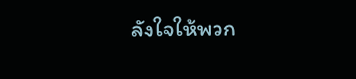ลังใจให้พวก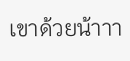เขาด้วยน้าาา